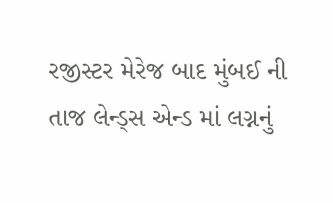રજીસ્ટર મેરેજ બાદ મુંબઈ ની તાજ લેન્ડ્સ એન્ડ માં લગ્નનું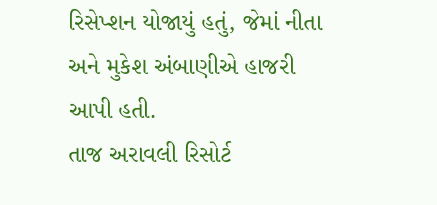રિસેપ્શન યોજાયું હતું, જેમાં નીતા અને મુકેશ અંબાણીએ હાજરી આપી હતી.
તાજ અરાવલી રિસોર્ટ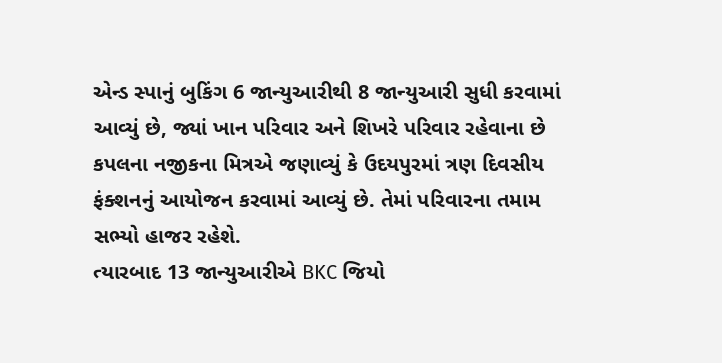એન્ડ સ્પાનું બુકિંગ 6 જાન્યુઆરીથી 8 જાન્યુઆરી સુધી કરવામાં આવ્યું છે, જ્યાં ખાન પરિવાર અને શિખરે પરિવાર રહેવાના છે
કપલના નજીકના મિત્રએ જણાવ્યું કે ઉદયપુરમાં ત્રણ દિવસીય ફંક્શનનું આયોજન કરવામાં આવ્યું છે. તેમાં પરિવારના તમામ સભ્યો હાજર રહેશે.
ત્યારબાદ 13 જાન્યુઆરીએ BKC જિયો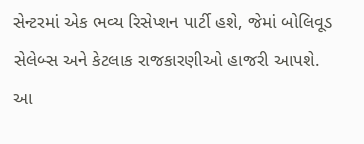સેન્ટરમાં એક ભવ્ય રિસેપ્શન પાર્ટી હશે, જેમાં બોલિવૂડ સેલેબ્સ અને કેટલાક રાજકારણીઓ હાજરી આપશે.
આ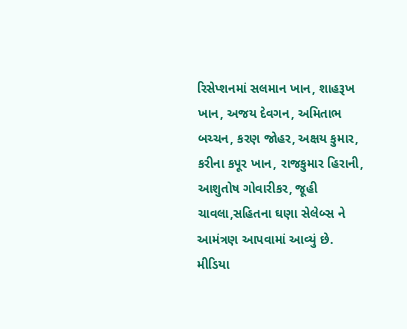રિસેપ્શનમાં સલમાન ખાન, શાહરૂખ ખાન, અજય દેવગન, અમિતાભ બચ્ચન, કરણ જોહર, અક્ષય કુમાર, કરીના કપૂર ખાન, રાજકુમાર હિરાની, આશુતોષ ગોવારીકર, જૂહી ચાવલા,સહિતના ઘણા સેલેબ્સ ને આમંત્રણ આપવામાં આવ્યું છે.
મીડિયા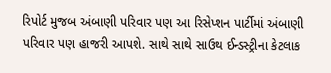રિપોર્ટ મુજબ અંબાણી પરિવાર પણ આ રિસેપ્શન પાર્ટીમાં અંબાણી પરિવાર પણ હાજરી આપશે. સાથે સાથે સાઉથ ઈન્ડસ્ટ્રીના કેટલાક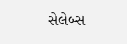સેલેબ્સ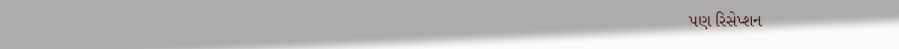પણ રિસેપ્શન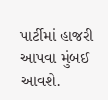પાર્ટીમાં હાજરી આપવા મુંબઈ આવશે.